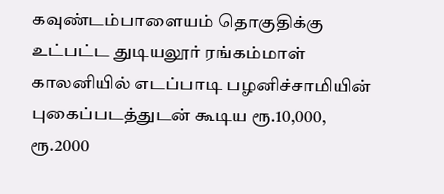கவுண்டம்பாளையம் தொகுதிக்கு உட்பட்ட துடியலூர் ரங்கம்மாள் காலனியில் எடப்பாடி பழனிச்சாமியின் புகைப்படத்துடன் கூடிய ரூ.10,000, ரூ.2000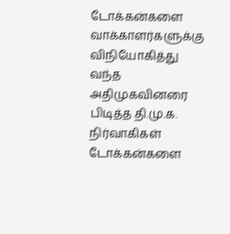டோக்கன்களை வாக்காளர்களுக்கு விநியோகித்து வந்த அதிமுகவினரை பிடித்த தி.மு.க. நிர்வாகிகள் டோக்கன்களை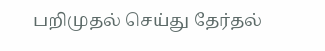பறிமுதல் செய்து தேர்தல்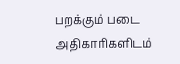பறக்கும் படை அதிகாரிகளிடம்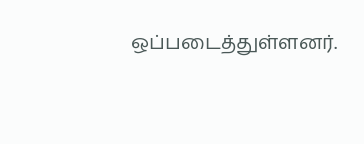ஒப்படைத்துள்ளனர்.